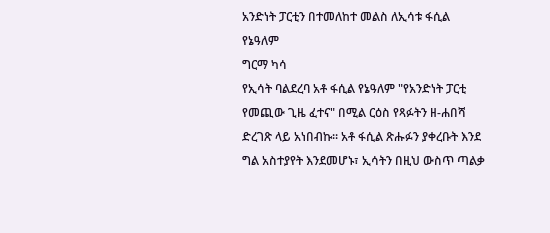አንድነት ፓርቲን በተመለከተ መልስ ለኢሳቱ ፋሲል የኔዓለም
ግርማ ካሳ
የኢሳት ባልደረባ አቶ ፋሲል የኔዓለም "የአንድነት ፓርቲ የመጪው ጊዜ ፈተና" በሚል ርዕስ የጻፉትን ዘ-ሐበሻ ድረገጽ ላይ አነበብኩ። አቶ ፋሲል ጽሑፉን ያቀረቡት እንደ ግል አስተያየት እንደመሆኑ፣ ኢሳትን በዚህ ውስጥ ጣልቃ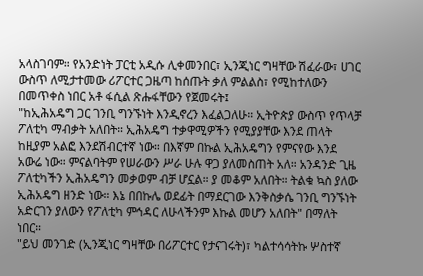አላስገባም። የአንድነት ፓርቲ አዲሱ ሊቀመንበር፣ ኢንጂነር ግዛቸው ሽፈራው፣ ሀገር ውስጥ ለሚታተመው ሪፖርተር ጋዜጣ ከሰጡት ቃለ ምልልስ፣ የሚከተለውን በመጥቀስ ነበር አቶ ፋሲል ጽሑፋቸውን የጀመሩት፤
"ከኢሕአዴግ ጋር ገንቢ ግንኙነት እንዲኖረን እፈልጋለሁ። ኢትዮጵያ ውስጥ የጥላቻ ፖለቲካ ማብቃት አለበት። ኢሕአዴግ ተቃዋሚዎችን የሚያያቸው እንደ ጠላት ከዚያም አልፎ እንደሽብርተኛ ነው። በእኛም በኩል ኢሕአዴግን የምናየው እንደ አውሬ ነው። ምናልባትም የሠራውን ሥራ ሁሉ ዋጋ ያለመስጠት አለ። አንዳንድ ጊዜ ፖለቲካችን ኢሕአዴግን መቃወም ብቻ ሆኗል። ያ መቆም አለበት። ትልቁ ኳስ ያለው ኢሕአዴግ ዘንድ ነው። እኔ በበኩሌ ወደፊት በማደርገው እንቅስቃሴ ገንቢ ግንኙነት አድርገን ያለውን የፖለቲካ ምኅዳር ለሁላችንም እኩል መሆን አለበት" በማለት ነበር።
"ይህ መንገድ (ኢንጂነር ግዛቸው በሪፖርተር የታናገሩት)፣ ካልተሳሳትኩ ሦስተኛ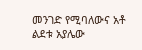መንገድ የሚባለውና አቶ ልደቱ አያሌው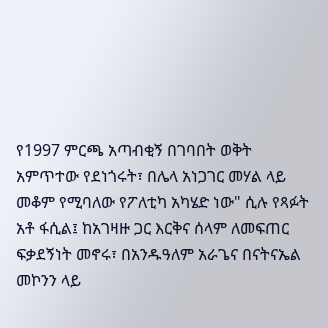የ1997 ምርጫ አጣብቂኝ በገባበት ወቅት አምጥተው የደነጎሩት፣ በሌላ አነጋገር መሃል ላይ መቆም የሚባለው የፖለቲካ አካሄድ ነው" ሲሉ የጻፉት አቶ ፋሲል፤ ከአገዛዙ ጋር እርቅና ሰላም ለመፍጠር ፍቃደኝነት መኖሩ፣ በአንዱዓለም አራጌና በናትናኤል መኮንን ላይ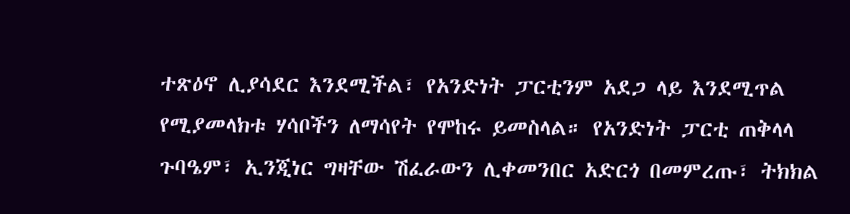ተጽዕኖ ሊያሳደር እንደሚችል፣ የአንድነት ፓርቲንም አደጋ ላይ እንደሚጥል የሚያመላክቱ ሃሳቦችን ለማሳየት የሞከሩ ይመስላል። የአንድነት ፓርቲ ጠቅላላ ጉባዔም፣ ኢንጂነር ግዛቸው ሽፈራውን ሊቀመንበር አድርጎ በመምረጡ፣ ትክክል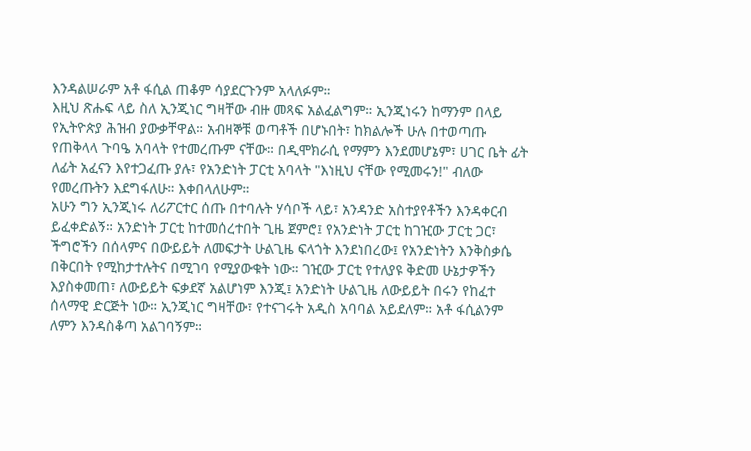እንዳልሠራም አቶ ፋሲል ጠቆም ሳያደርጉንም አላለፉም።
እዚህ ጽሑፍ ላይ ስለ ኢንጂነር ግዛቸው ብዙ መጻፍ አልፈልግም። ኢንጂነሩን ከማንም በላይ የኢትዮጵያ ሕዝብ ያውቃቸዋል። አብዛኞቹ ወጣቶች በሆኑበት፣ ከክልሎች ሁሉ በተወጣጡ የጠቅላላ ጉባዔ አባላት የተመረጡም ናቸው። በዲሞክራሲ የማምን እንደመሆኔም፣ ሀገር ቤት ፊት ለፊት አፈናን እየተጋፈጡ ያሉ፣ የአንድነት ፓርቲ አባላት "እነዚህ ናቸው የሚመሩን!" ብለው የመረጡትን እደግፋለሁ። እቀበላለሁም።
አሁን ግን ኢንጂነሩ ለሪፖርተር ሰጡ በተባሉት ሃሳቦች ላይ፣ አንዳንድ አስተያየቶችን እንዳቀርብ ይፈቀድልኝ። አንድነት ፓርቲ ከተመሰረተበት ጊዜ ጀምሮ፤ የአንድነት ፓርቲ ከገዢው ፓርቲ ጋር፣ ችግሮችን በሰላምና በውይይት ለመፍታት ሁልጊዜ ፍላጎት እንደነበረው፤ የአንድነትን እንቅስቃሴ በቅርበት የሚከታተሉትና በሚገባ የሚያውቁት ነው። ገዢው ፓርቲ የተለያዩ ቅድመ ሁኔታዎችን እያስቀመጠ፣ ለውይይት ፍቃደኛ አልሆነም እንጂ፤ አንድነት ሁልጊዜ ለውይይት በሩን የከፈተ ሰላማዊ ድርጅት ነው። ኢንጂነር ግዛቸው፣ የተናገሩት አዲስ አባባል አይደለም። አቶ ፋሲልንም ለምን እንዳስቆጣ አልገባኝም።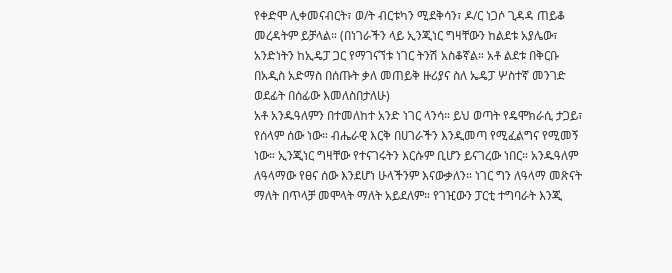የቀድሞ ሊቀመናብርት፣ ወ/ት ብርቱካን ሚደቅሳን፣ ዶ/ር ነጋሶ ጊዳዳ ጠይቆ መረዳትም ይቻላል። (በነገራችን ላይ ኢንጂነር ግዛቸውን ከልደቱ አያሌው፣ አንድነትን ከኢዴፓ ጋር የማገናኘቱ ነገር ትንሽ አስቆኛል። አቶ ልደቱ በቅርቡ በአዲስ አድማስ በሰጡት ቃለ መጠይቅ ዙሪያና ስለ ኤዴፓ ሦስተኛ መንገድ ወደፊት በሰፊው እመለስበታለሁ)
አቶ አንዱዓለምን በተመለከተ አንድ ነገር ላንሳ። ይህ ወጣት የዴሞክራሲ ታጋይ፣ የሰላም ሰው ነው። ብሔራዊ እርቅ በሀገራችን እንዲመጣ የሚፈልግና የሚመኝ ነው። ኢንጂነር ግዛቸው የተናገሩትን እርሱም ቢሆን ይናገረው ነበር። አንዱዓለም ለዓላማው የፀና ሰው እንደሆነ ሁላችንም እናውቃለን። ነገር ግን ለዓላማ መጽናት ማለት በጥላቻ መሞላት ማለት አይደለም። የገዢውን ፓርቲ ተግባራት እንጂ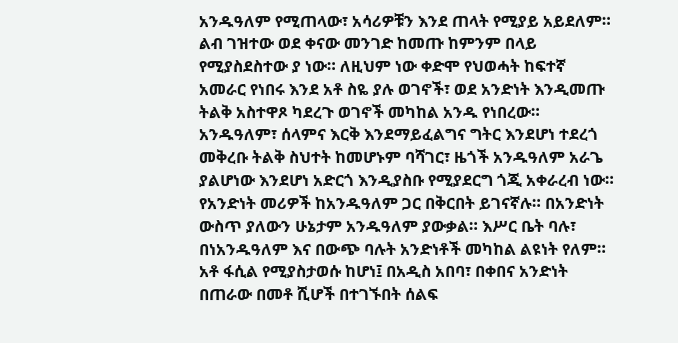አንዱዓለም የሚጠላው፣ አሳሪዎቹን እንደ ጠላት የሚያይ አይደለም። ልብ ገዝተው ወደ ቀናው መንገድ ከመጡ ከምንም በላይ የሚያስደስተው ያ ነው። ለዚህም ነው ቀድሞ የህወሓት ከፍተኛ አመራር የነበሩ እንደ አቶ ስዬ ያሉ ወገኖች፣ ወደ አንድነት እንዲመጡ ትልቅ አስተዋጾ ካደረጉ ወገኖች መካከል አንዱ የነበረው። አንዱዓለም፣ ሰላምና እርቅ እንደማይፈልግና ግትር እንደሆነ ተደረጎ መቅረቡ ትልቅ ስህተት ከመሆኑም ባሻገር፣ ዜጎች አንዱዓለም አራጌ ያልሆነው እንደሆነ አድርጎ እንዲያስቡ የሚያደርግ ጎጂ አቀራረብ ነው።
የአንድነት መሪዎች ከአንዱዓለም ጋር በቅርበት ይገናኛሉ። በአንድነት ውስጥ ያለውን ሁኔታም አንዱዓለም ያውቃል። እሥር ቤት ባሉ፣ በነአንዱዓለም እና በውጭ ባሉት አንድነቶች መካከል ልዩነት የለም። አቶ ፋሲል የሚያስታወሱ ከሆነ፤ በአዲስ አበባ፣ በቀበና አንድነት በጠራው በመቶ ሺሆች በተገኙበት ሰልፍ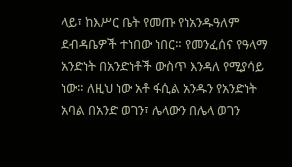ላይ፣ ከእሥር ቤት የመጡ የነአንዱዓለም ደብዳቤዎች ተነበው ነበር። የመንፈሰና የዓላማ አንድነት በአንድነቶች ውስጥ እንዳለ የሚያሳይ ነው። ለዚህ ነው አቶ ፋሲል አንዱን የአንድነት አባል በአንድ ወገን፣ ሌላውን በሌላ ወገን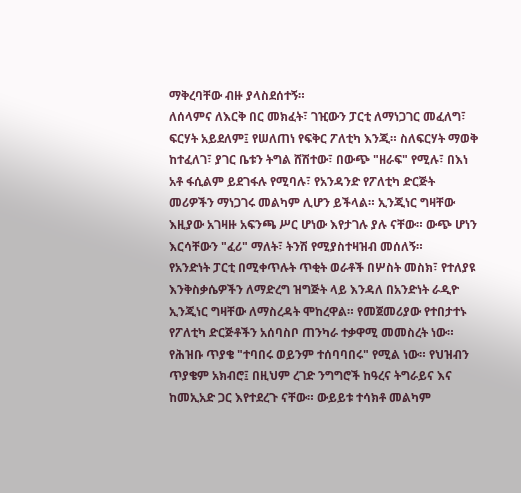ማቅረባቸው ብዙ ያላስደሰተኝ።
ለሰላምና ለእርቅ በር መክፈት፣ ገዢውን ፓርቲ ለማነጋገር መፈለግ፣ ፍርሃት አይደለም፤ የሠለጠነ የፍቅር ፖለቲካ እንጂ። ስለፍርሃት ማወቅ ከተፈለገ፣ ያገር ቤቱን ትግል ሸሽተው፣ በውጭ "ዘራፍ" የሚሉ፣ በእነ አቶ ፋሲልም ይደገፋሉ የሚባሉ፣ የአንዳንድ የፖለቲካ ድርጅት መሪዎችን ማነጋገሩ መልካም ሊሆን ይችላል። ኢንጂነር ግዛቸው እዚያው አገዛዙ አፍንጫ ሥር ሆነው እየታገሉ ያሉ ናቸው። ውጭ ሆነን እርሳቸውን "ፈሪ" ማለት፣ ትንሽ የሚያስተዛዝብ መሰለኝ።
የአንድነት ፓርቲ በሚቀጥሉት ጥቂት ወራቶች በሦስት መስክ፣ የተለያዩ እንቅስቃሴዎችን ለማድረግ ዝግጅት ላይ እንዳለ በአንድነት ራዲዮ ኢንጂነር ግዛቸው ለማስረዳት ሞከረዋል። የመጀመሪያው የተበታተኑ የፖለቲካ ድርጅቶችን አሰባስቦ ጠንካራ ተቃዋሚ መመስረት ነው። የሕዝቡ ጥያቄ "ተባበሩ ወይንም ተሰባባበሩ" የሚል ነው። የህዝብን ጥያቄም አክብሮ፤ በዚህም ረገድ ንግግሮች ከዓረና ትግራይና እና ከመኢአድ ጋር እየተደረጉ ናቸው። ውይይቱ ተሳክቶ መልካም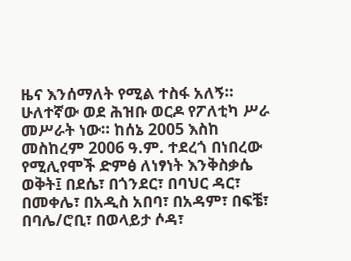ዜና እንሰማለት የሚል ተስፋ አለኝ።
ሁለተኛው ወደ ሕዝቡ ወርዶ የፖለቲካ ሥራ መሥራት ነው። ከሰኔ 2005 እስከ መስከረም 2006 ዓ.ም. ተደረጎ በነበረው የሚሊየሞች ድምፅ ለነፃነት እንቅስቃሴ ወቅት፤ በደሴ፣ በጎንደር፣ በባህር ዳር፣ በመቀሌ፣ በአዲስ አበባ፣ በአዳም፣ በፍቼ፣ በባሌ/ሮቢ፣ በወላይታ ሶዳ፣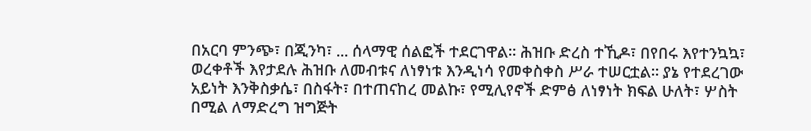በአርባ ምንጭ፣ በጂንካ፣ ... ሰላማዊ ሰልፎች ተደርገዋል። ሕዝቡ ድረስ ተኺዶ፣ በየበሩ እየተንኳኳ፣ ወረቀቶች እየታደሉ ሕዝቡ ለመብቱና ለነፃነቱ እንዲነሳ የመቀስቀስ ሥራ ተሠርቷል። ያኔ የተደረገው አይነት እንቅስቃሴ፣ በስፋት፣ በተጠናከረ መልኩ፣ የሚሊየኖች ድምፅ ለነፃነት ክፍል ሁለት፣ ሦስት በሚል ለማድረግ ዝግጅት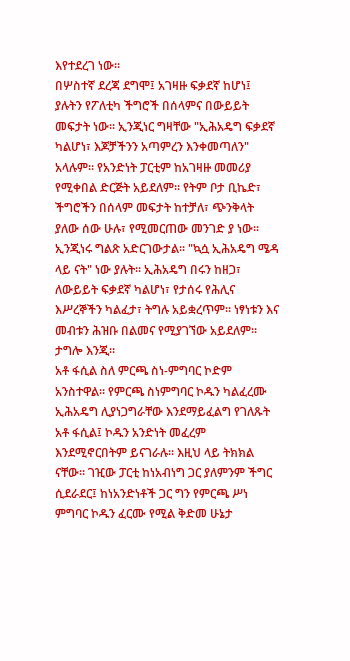እየተደረገ ነው።
በሦስተኛ ደረጃ ደግሞ፤ አገዛዙ ፍቃደኛ ከሆነ፤ ያሉትን የፖለቲካ ችግሮች በሰላምና በውይይት መፍታት ነው። ኢንጂነር ግዛቸው "ኢሕአዴግ ፍቃደኛ ካልሆነ፣ እጆቻችንን አጣምረን እንቀመጣለን" አላሉም። የአንድነት ፓርቲም ከአገዛዙ መመሪያ የሚቀበል ድርጅት አይደለም። የትም ቦታ ቢኬድ፣ ችግሮችን በሰላም መፍታት ከተቻለ፣ ጭንቅላት ያለው ሰው ሁሉ፣ የሚመርጠው መንገድ ያ ነው። ኢንጂነሩ ግልጽ አድርገውታል። "ኳሷ ኢሕአዴግ ሜዳ ላይ ናት" ነው ያሉት። ኢሕአዴግ በሩን ከዘጋ፣ ለውይይት ፍቃደኛ ካልሆነ፣ የታሰሩ የሕሊና እሥረኞችን ካልፈታ፣ ትግሉ አይቋረጥም። ነፃነቱን እና መብቱን ሕዝቡ በልመና የሚያገኘው አይደለም። ታግሎ እንጂ።
አቶ ፋሲል ስለ ምርጫ ስነ-ምግባር ኮድም አንስተዋል። የምርጫ ስነምግባር ኮዱን ካልፈረሙ ኢሕአዴግ ሊያነጋግራቸው እንደማይፈልግ የገለጹት አቶ ፋሲል፤ ኮዱን አንድነት መፈረም እንደሚኖርበትም ይናገራሉ። እዚህ ላይ ትክክል ናቸው። ገዢው ፓርቲ ከነአብነግ ጋር ያለምንም ችግር ሲደራደር፤ ከነአንድነቶች ጋር ግን የምርጫ ሥነ ምግባር ኮዱን ፈርሙ የሚል ቅድመ ሁኔታ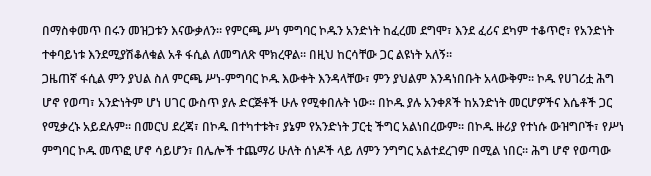በማስቀመጥ በሩን መዝጋቱን እናውቃለን። የምርጫ ሥነ ምግባር ኮዱን አንድነት ከፈረመ ደግሞ፣ እንደ ፈሪና ደካም ተቆጥሮ፣ የአንድነት ተቀባይነቱ እንደሚያሽቆለቁል አቶ ፋሲል ለመግለጽ ሞክረዋል። በዚህ ከርሳቸው ጋር ልዩነት አለኝ።
ጋዜጠኛ ፋሲል ምን ያህል ስለ ምርጫ ሥነ-ምግባር ኮዱ እውቀት እንዳላቸው፣ ምን ያህልም እንዳነበቡት አላውቅም። ኮዱ የሀገሪቷ ሕግ ሆኖ የወጣ፣ አንድነትም ሆነ ሀገር ውስጥ ያሉ ድርጅቶች ሁሉ የሚቀበሉት ነው። በኮዱ ያሉ አንቀጾች ከአንድነት መርሆዎችና እሴቶች ጋር የሚቃረኑ አይደሉም። በመርህ ደረጃ፣ በኮዱ በተካተቱት፣ ያኔም የአንድነት ፓርቲ ችግር አልነበረውም። በኮዱ ዙሪያ የተነሱ ውዝግቦች፣ የሥነ ምግባር ኮዱ መጥፎ ሆኖ ሳይሆን፣ በሌሎች ተጨማሪ ሁለት ሰነዶች ላይ ለምን ንግግር አልተደረገም በሚል ነበር። ሕግ ሆኖ የወጣው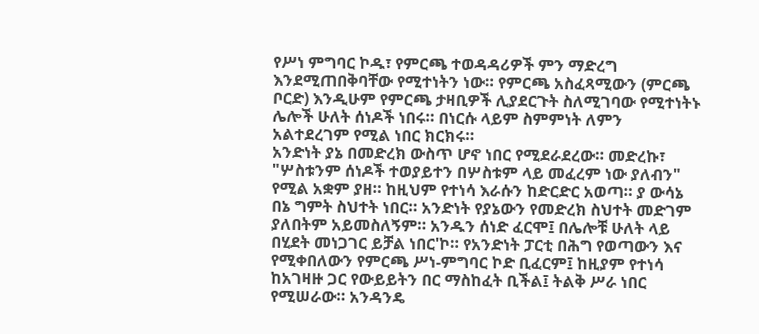የሥነ ምግባር ኮዱ፣ የምርጫ ተወዳዳሪዎች ምን ማድረግ እንደሚጠበቅባቸው የሚተነትን ነው። የምርጫ አስፈጻሚውን (ምርጫ ቦርድ) እንዲሁም የምርጫ ታዛቢዎች ሊያደርጉት ስለሚገባው የሚተነትኑ ሌሎች ሁለት ሰነዶች ነበሩ። በነርሱ ላይም ስምምነት ለምን አልተደረገም የሚል ነበር ክርክሩ።
አንድነት ያኔ በመድረክ ውስጥ ሆኖ ነበር የሚደራደረው። መድረኩ፣ "ሦስቱንም ሰነዶች ተወያይተን በሦስቱም ላይ መፈረም ነው ያለብን" የሚል አቋም ያዘ። ከዚህም የተነሳ እራሱን ከድርድር አወጣ። ያ ውሳኔ በኔ ግምት ስህተት ነበር። አንድነት የያኔውን የመድረክ ስህተት መድገም ያለበትም አይመስለኝም። አንዱን ሰነድ ፈርሞ፤ በሌሎቹ ሁለት ላይ በሂደት መነጋገር ይቻል ነበር'ኮ። የአንድነት ፓርቲ በሕግ የወጣውን እና የሚቀበለውን የምርጫ ሥነ-ምግባር ኮድ ቢፈርም፤ ከዚያም የተነሳ ከአገዛዙ ጋር የውይይትን በር ማስከፈት ቢችል፤ ትልቅ ሥራ ነበር የሚሠራው። አንዳንዴ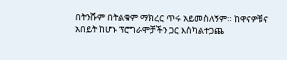በትንሹም በትልቁም ማክረር ጥሩ አይመስለኝም። ከዋናዎቹና አበይት ከሆኑ ፕሮግራሞቻችን ጋር እስካልተጋጨ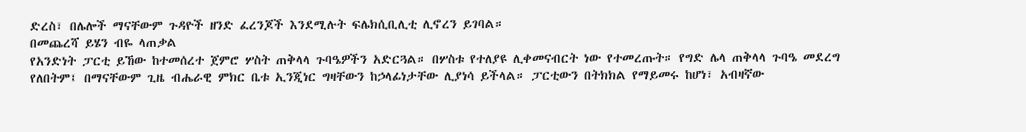ድረስ፣ በሌሎች ማናቸውም ጉዳዮች ዘንድ ፈረንጆች እንደሚሉት ፍሌክሲቢሊቲ ሊኖረን ይገባል።
በመጨረሻ ይሄን ብዬ ላጠቃል
የአንድነት ፓርቲ ይኸው ከተመሰረተ ጀምሮ ሦስት ጠቅላላ ጉባዔዎችን አድርጓል። በሦስቱ የተለያዩ ሊቀመናብርት ነው የተመረጡት። የግድ ሌላ ጠቅላላ ጉባዔ መደረግ የለበትም፤ በማናቸውም ጊዜ ብሔራዊ ምክር ቤቱ ኢንጂነር ግዛቸውን ከኃላፊነታቸው ሊያነሳ ይችላል። ፓርቲውን በትክክል የማይመሩ ከሆነ፣ አብዛኛው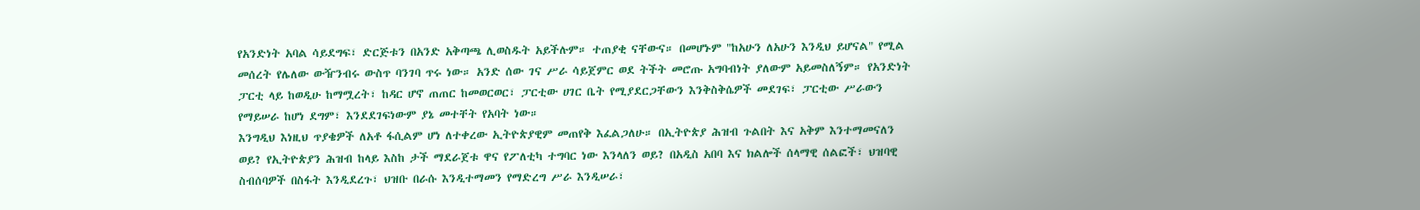የአንድነት አባል ሳይደግፍ፣ ድርጅቱን በአንድ አቅጣጫ ሊወስዱት አይችሉም። ተጠያቂ ናቸውና። በመሆኑም "ከአሁን ለአሁን እንዲህ ይሆናል" የሚል መሰረት የሌለው ውዥንብሩ ውስጥ ባንገባ ጥሩ ነው። አንድ ሰው ገና ሥራ ሳይጀምር ወደ ትችት መሮጡ አግባብነት ያለውም አይመስለኝም። የአንድነት ፓርቲ ላይ ከወዲሁ ከማሟረት፣ ከዳር ሆኖ ጠጠር ከመወርወር፣ ፓርቲው ሀገር ቤት የሚያደርጋቸውን እንቅስቅሴዎች መደገፍ፣ ፓርቲው ሥራውን የማይሠራ ከሆነ ደግም፣ እንደደገፍነውም ያኔ መተቸት የአባት ነው።
እንግዲህ እነዚህ ጥያቄዎች ለአቶ ፋሲልም ሆነ ለተቀረው ኢትዮጵያዊም መጠየቅ እፈልጋለሁ። በኢትዮጵያ ሕዝብ ጉልበት እና አቅም እንተማመናለን ወይ? የኢትዮጵያን ሕዝብ ከላይ እስከ ታች ማደራጀቱ ዋና የፖለቲካ ተግባር ነው እንላለን ወይ? በአዲስ አበባ እና ክልሎች ሰላማዊ ሰልፎች፣ ህዝባዊ ስብሰባዎች በስፋት እንዲደረጉ፣ ህዝቡ በራሱ እንዲተማመን የማድረግ ሥራ እንዲሠራ፣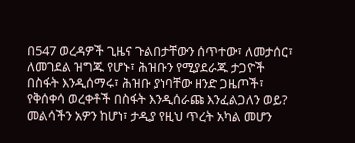በ547 ወረዳዎች ጊዜና ጉልበታቸውን ሰጥተው፣ ለመታሰር፣ ለመገደል ዝግጁ የሆኑ፣ ሕዝቡን የሚያደራጁ ታጋዮች በስፋት እንዲሰማሩ፣ ሕዝቡ ያነባቸው ዘንድ ጋዜጦች፣ የቅሰቀሳ ወረቀቶች በስፋት እንዲሰራጩ እንፈልጋለን ወይ? መልሳችን አዎን ከሆነ፣ ታዲያ የዚህ ጥረት አካል መሆን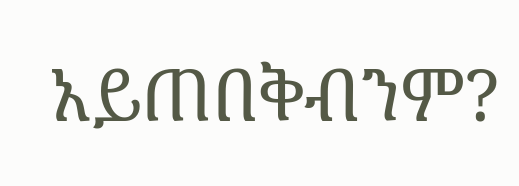አይጠበቅብንም?